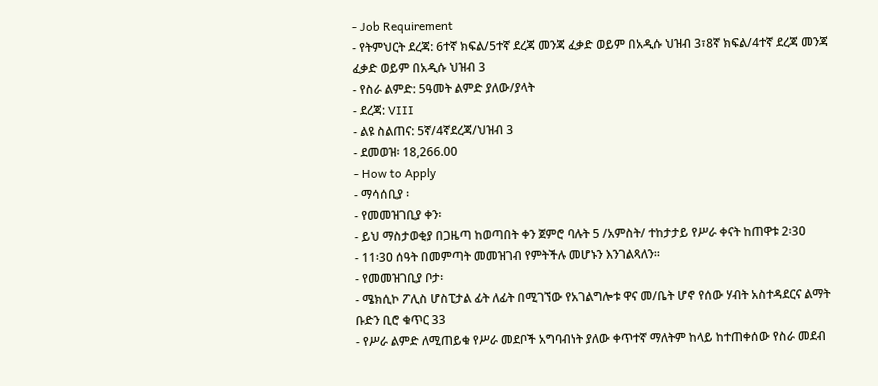- Job Requirement
- የትምህርት ደረጃ: 6ተኛ ክፍል/5ተኛ ደረጃ መንጃ ፈቃድ ወይም በአዲሱ ህዝብ 3፣8ኛ ክፍል/4ተኛ ደረጃ መንጃ ፈቃድ ወይም በአዲሱ ህዝብ 3
- የስራ ልምድ: 5ዓመት ልምድ ያለው/ያላት
- ደረጃ: VIII
- ልዩ ስልጠና: 5ኛ/4ኛደረጃ/ህዝብ 3
- ደመወዝ፡ 18,266.00
- How to Apply
- ማሳሰቢያ ፡
- የመመዝገቢያ ቀን፡
- ይህ ማስታወቂያ በጋዜጣ ከወጣበት ቀን ጀምሮ ባሉት 5 /አምስት/ ተከታታይ የሥራ ቀናት ከጠዋቱ 2፡3ዐ
- 11፡3ዐ ሰዓት በመምጣት መመዝገብ የምትችሉ መሆኑን እንገልጻለን፡፡
- የመመዝገቢያ ቦታ፡
- ሜክሲኮ ፖሊስ ሆስፒታል ፊት ለፊት በሚገኘው የአገልግሎቱ ዋና መ/ቤት ሆኖ የሰው ሃብት አስተዳደርና ልማት ቡድን ቢሮ ቁጥር 33
- የሥራ ልምድ ለሚጠይቁ የሥራ መደቦች አግባብነት ያለው ቀጥተኛ ማለትም ከላይ ከተጠቀሰው የስራ መደብ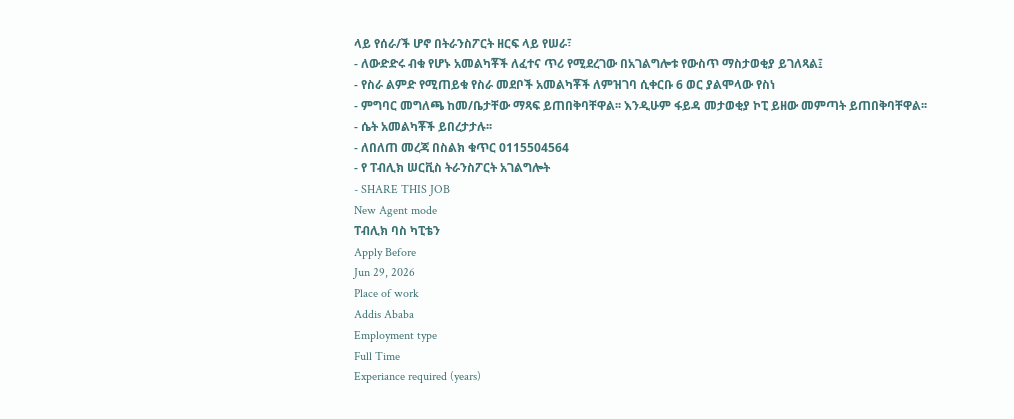ላይ የሰራ/ች ሆኖ በትራንስፖርት ዘርፍ ላይ የሠራ፣
- ለውድድሩ ብቁ የሆኑ አመልካቾች ለፈተና ጥሪ የሚደረገው በአገልግሎቱ የውስጥ ማስታወቂያ ይገለጻል፤
- የስራ ልምድ የሚጠይቁ የስራ መደቦች አመልካቾች ለምዝገባ ሲቀርቡ 6 ወር ያልሞላው የስነ
- ምግባር መግለጫ ከመ/ቤታቸው ማጻፍ ይጠበቅባቸዋል፡፡ እንዲሁም ፋይዳ መታወቂያ ኮፒ ይዘው መምጣት ይጠበቅባቸዋል፡፡
- ሴት አመልካቾች ይበረታታሉ፡፡
- ለበለጠ መረጃ በስልክ ቁጥር 0115504564
- የ ፐብሊክ ሠርቪስ ትራንስፖርት አገልግሎት
- SHARE THIS JOB
New Agent mode
ፐብሊክ ባስ ካፒቴን
Apply Before
Jun 29, 2026
Place of work
Addis Ababa
Employment type
Full Time
Experiance required (years)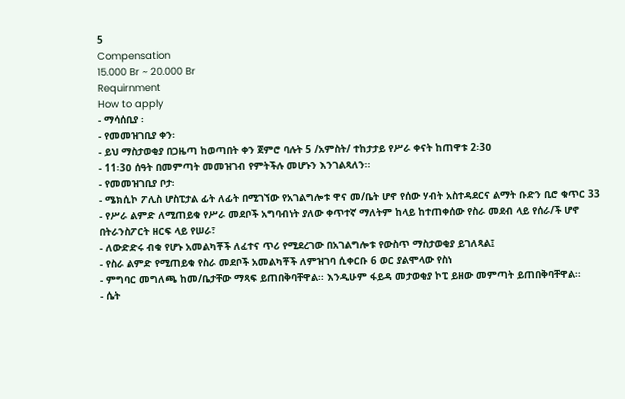5
Compensation
15.000 Br ~ 20.000 Br
Requirnment
How to apply
- ማሳሰቢያ ፡
- የመመዝገቢያ ቀን፡
- ይህ ማስታወቂያ በጋዜጣ ከወጣበት ቀን ጀምሮ ባሉት 5 /አምስት/ ተከታታይ የሥራ ቀናት ከጠዋቱ 2፡3ዐ
- 11፡3ዐ ሰዓት በመምጣት መመዝገብ የምትችሉ መሆኑን እንገልጻለን፡፡
- የመመዝገቢያ ቦታ፡
- ሜክሲኮ ፖሊስ ሆስፒታል ፊት ለፊት በሚገኘው የአገልግሎቱ ዋና መ/ቤት ሆኖ የሰው ሃብት አስተዳደርና ልማት ቡድን ቢሮ ቁጥር 33
- የሥራ ልምድ ለሚጠይቁ የሥራ መደቦች አግባብነት ያለው ቀጥተኛ ማለትም ከላይ ከተጠቀሰው የስራ መደብ ላይ የሰራ/ች ሆኖ በትራንስፖርት ዘርፍ ላይ የሠራ፣
- ለውድድሩ ብቁ የሆኑ አመልካቾች ለፈተና ጥሪ የሚደረገው በአገልግሎቱ የውስጥ ማስታወቂያ ይገለጻል፤
- የስራ ልምድ የሚጠይቁ የስራ መደቦች አመልካቾች ለምዝገባ ሲቀርቡ 6 ወር ያልሞላው የስነ
- ምግባር መግለጫ ከመ/ቤታቸው ማጻፍ ይጠበቅባቸዋል፡፡ እንዲሁም ፋይዳ መታወቂያ ኮፒ ይዘው መምጣት ይጠበቅባቸዋል፡፡
- ሴት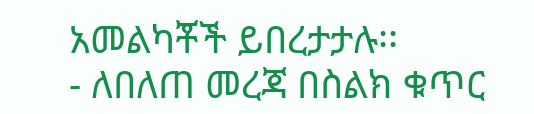አመልካቾች ይበረታታሉ፡፡
- ለበለጠ መረጃ በስልክ ቁጥር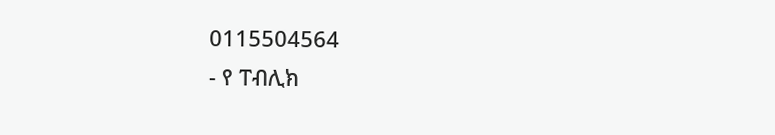0115504564
- የ ፐብሊክ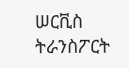ሠርቪስ ትራንስፖርት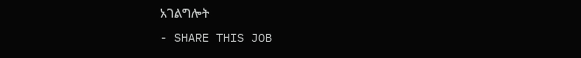አገልግሎት
- SHARE THIS JOB